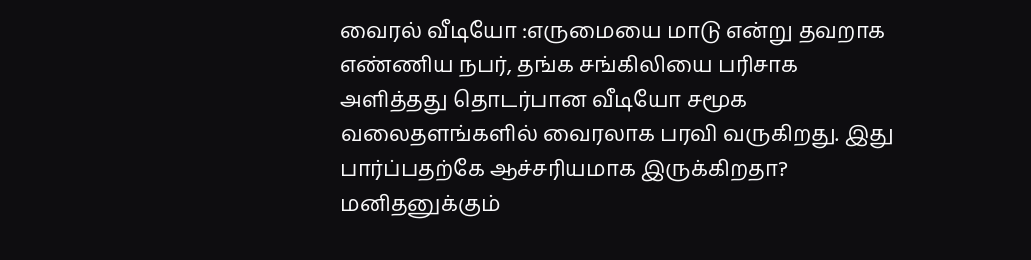வைரல் வீடியோ :எருமையை மாடு என்று தவறாக எண்ணிய நபர், தங்க சங்கிலியை பரிசாக அளித்தது தொடர்பான வீடியோ சமூக வலைதளங்களில் வைரலாக பரவி வருகிறது. இது பார்ப்பதற்கே ஆச்சரியமாக இருக்கிறதா? மனிதனுக்கும்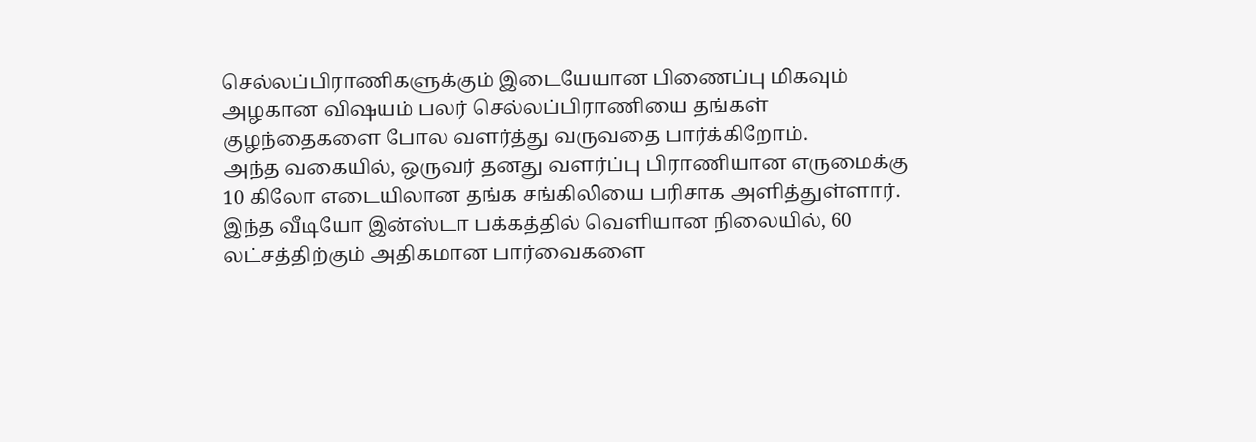செல்லப்பிராணிகளுக்கும் இடையேயான பிணைப்பு மிகவும் அழகான விஷயம் பலர் செல்லப்பிராணியை தங்கள் குழந்தைகளை போல வளர்த்து வருவதை பார்க்கிறோம்.
அந்த வகையில், ஒருவர் தனது வளர்ப்பு பிராணியான எருமைக்கு 10 கிலோ எடையிலான தங்க சங்கிலியை பரிசாக அளித்துள்ளார். இந்த வீடியோ இன்ஸ்டா பக்கத்தில் வெளியான நிலையில், 60 லட்சத்திற்கும் அதிகமான பார்வைகளை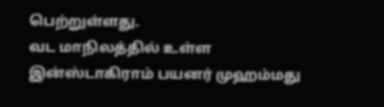பெற்றுள்ளது.
வட மாநிலத்தில் உள்ள இன்ஸ்டாகிராம் பயனர் முஹம்மது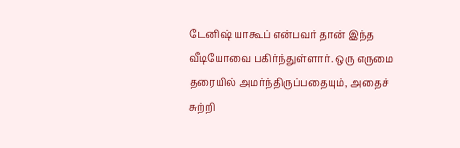டேனிஷ் யாகூப் என்பவர் தான் இந்த வீடியோவை பகிர்ந்துள்ளார். ஒரு எருமை தரையில் அமர்ந்திருப்பதையும், அதைச் சுற்றி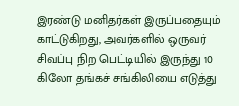இரண்டு மனிதர்கள் இருப்பதையும் காட்டுகிறது, அவர்களில் ஒருவர் சிவப்பு நிற பெட்டியில் இருந்து 10 கிலோ தங்கச் சங்கிலியை எடுத்து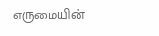எருமையின்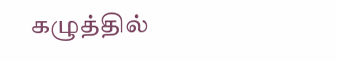கழுத்தில்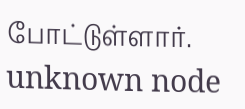போட்டுள்ளார்.
unknown node